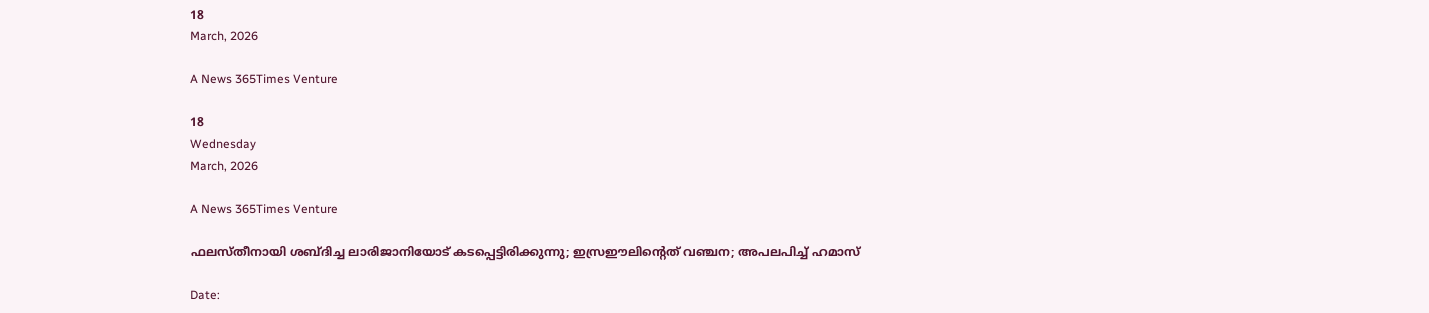18
March, 2026

A News 365Times Venture

18
Wednesday
March, 2026

A News 365Times Venture

ഫലസ്തീനായി ശബ്ദിച്ച ലാരിജാനിയോട് കടപ്പെട്ടിരിക്കുന്നു; ഇസ്രഈലിന്റെത് വഞ്ചന; അപലപിച്ച് ഹമാസ്

Date: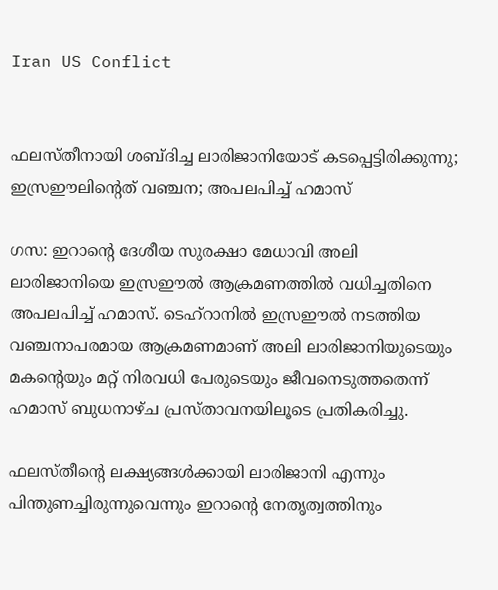Iran US Conflict


ഫലസ്തീനായി ശബ്ദിച്ച ലാരിജാനിയോട് കടപ്പെട്ടിരിക്കുന്നു; ഇസ്രഈലിന്റെത് വഞ്ചന; അപലപിച്ച് ഹമാസ്

ഗസ: ഇറാന്റെ ദേശീയ സുരക്ഷാ മേധാവി അലി ലാരിജാനിയെ ഇസ്രഈല്‍ ആക്രമണത്തില്‍ വധിച്ചതിനെ അപലപിച്ച് ഹമാസ്. ടെഹ്‌റാനില്‍ ഇസ്രഈല്‍ നടത്തിയ വഞ്ചനാപരമായ ആക്രമണമാണ് അലി ലാരിജാനിയുടെയും മകന്റെയും മറ്റ് നിരവധി പേരുടെയും ജീവനെടുത്തതെന്ന് ഹമാസ് ബുധനാഴ്ച പ്രസ്താവനയിലൂടെ പ്രതികരിച്ചു.

ഫലസ്തീന്റെ ലക്ഷ്യങ്ങള്‍ക്കായി ലാരിജാനി എന്നും പിന്തുണച്ചിരുന്നുവെന്നും ഇറാന്റെ നേതൃത്വത്തിനും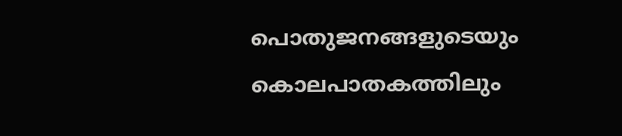പൊതുജനങ്ങളുടെയും കൊലപാതകത്തിലും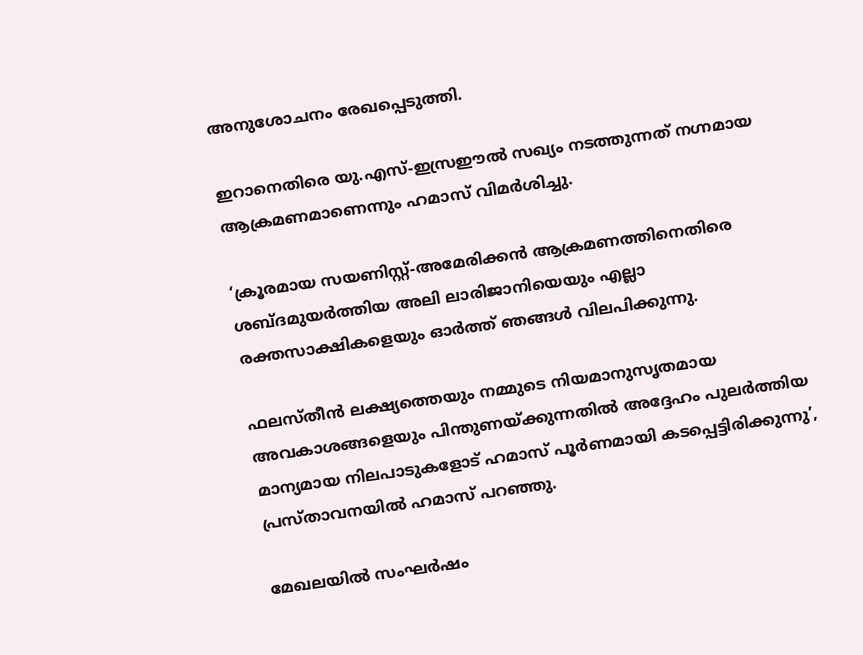അനുശോചനം രേഖപ്പെടുത്തി.

ഇറാനെതിരെ യു.എസ്-ഇസ്രഈല്‍ സഖ്യം നടത്തുന്നത് നഗ്നമായ ആക്രമണമാണെന്നും ഹമാസ് വിമര്‍ശിച്ചു.

‘ക്രൂരമായ സയണിസ്റ്റ്-അമേരിക്കന്‍ ആക്രമണത്തിനെതിരെ ശബ്ദമുയര്‍ത്തിയ അലി ലാരിജാനിയെയും എല്ലാ രക്തസാക്ഷികളെയും ഓര്‍ത്ത് ഞങ്ങള്‍ വിലപിക്കുന്നു.

ഫലസ്തീന്‍ ലക്ഷ്യത്തെയും നമ്മുടെ നിയമാനുസൃതമായ അവകാശങ്ങളെയും പിന്തുണയ്ക്കുന്നതില്‍ അദ്ദേഹം പുലര്‍ത്തിയ മാന്യമായ നിലപാടുകളോട് ഹമാസ് പൂര്‍ണമായി കടപ്പെട്ടിരിക്കുന്നു’, പ്രസ്താവനയില്‍ ഹമാസ് പറഞ്ഞു.

മേഖലയില്‍ സംഘര്‍ഷം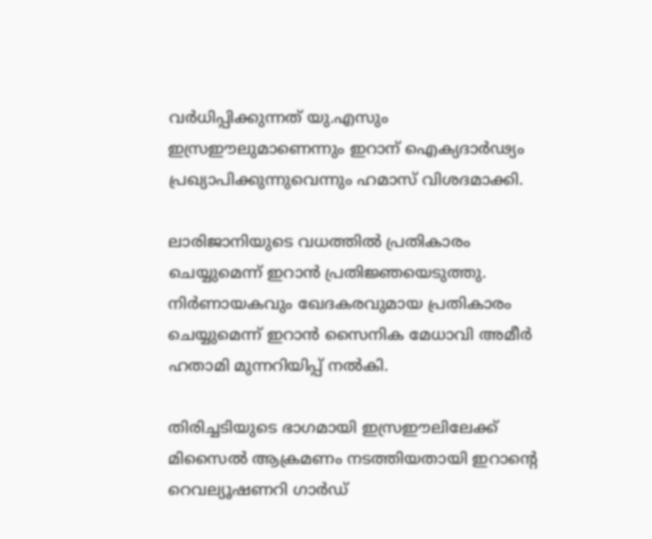വര്‍ധിപ്പിക്കുന്നത് യു.എസും ഇസ്രഈലുമാണെന്നും ഇറാന് ഐക്യദാര്‍ഢ്യം പ്രഖ്യാപിക്കുന്നുവെന്നും ഹമാസ് വിശദമാക്കി.

ലാരിജാനിയുടെ വധത്തില്‍ പ്രതികാരം ചെയ്യുമെന്ന് ഇറാന്‍ പ്രതിജ്ഞയെടുത്തു. നിര്‍ണായകവും ഖേദകരവുമായ പ്രതികാരം ചെയ്യുമെന്ന് ഇറാന്‍ സൈനിക മേധാവി അമീര്‍ ഹതാമി മുന്നറിയിപ്പ് നല്‍കി.

തിരിച്ചടിയുടെ ഭാഗമായി ഇസ്രഈലിലേക്ക് മിസൈല്‍ ആക്രമണം നടത്തിയതായി ഇറാന്റെ റെവല്യൂഷണറി ഗാര്‍ഡ്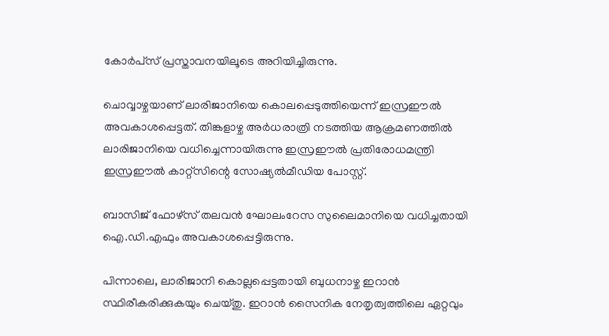കോര്‍പ്‌സ് പ്രസ്താവനയിലൂടെ അറിയിച്ചിരുന്നു.

ചൊവ്വാഴ്ചയാണ് ലാരിജാനിയെ കൊലപ്പെടുത്തിയെന്ന് ഇസ്രഈല്‍ അവകാശപ്പെട്ടത്. തിങ്കളാഴ്ച അര്‍ധരാത്രി നടത്തിയ ആക്രമണത്തില്‍ ലാരിജാനിയെ വധിച്ചെന്നായിരുന്നു ഇസ്രഈല്‍ പ്രതിരോധമന്ത്രി ഇസ്രഈല്‍ കാറ്റ്‌സിന്റെ സോഷ്യല്‍മീഡിയ പോസ്റ്റ്.

ബാസിജ് ഫോഴ്‌സ് തലവന്‍ ഘോലംറേസ സുലൈമാനിയെ വധിച്ചതായി ഐ.ഡി.എഫും അവകാശപ്പെട്ടിരുന്നു.

പിന്നാലെ, ലാരിജാനി കൊല്ലപ്പെട്ടതായി ബുധനാഴ്ച ഇറാന്‍ സ്ഥിരീകരിക്കുകയും ചെയ്തു. ഇറാന്‍ സൈനിക നേതൃത്വത്തിലെ ഏറ്റവും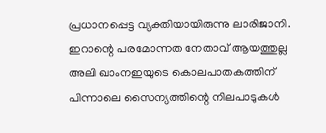പ്രധാനപ്പെട്ട വ്യക്തിയായിരുന്നു ലാരിജാനി. ഇറാന്റെ പരമോന്നത നേതാവ് ആയത്തുല്ല അലി ഖാംനഇയുടെ കൊലപാതകത്തിന് പിന്നാലെ സൈന്യത്തിന്റെ നിലപാടുകള്‍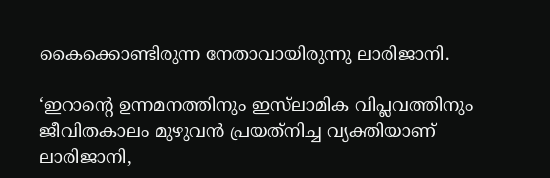കൈക്കൊണ്ടിരുന്ന നേതാവായിരുന്നു ലാരിജാനി.

‘ഇറാന്റെ ഉന്നമനത്തിനും ഇസ്‌ലാമിക വിപ്ലവത്തിനും ജീവിതകാലം മുഴുവന്‍ പ്രയത്‌നിച്ച വ്യക്തിയാണ് ലാരിജാനി,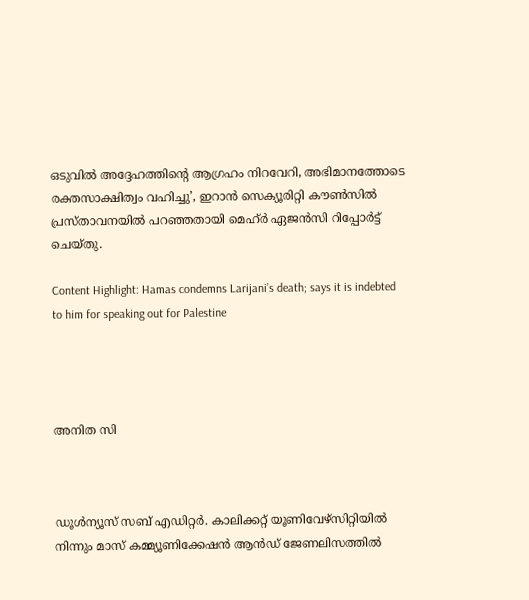ഒടുവില്‍ അദ്ദേഹത്തിന്റെ ആഗ്രഹം നിറവേറി, അഭിമാനത്തോടെ രക്തസാക്ഷിത്വം വഹിച്ചു’, ഇറാന്‍ സെക്യൂരിറ്റി കൗണ്‍സില്‍ പ്രസ്താവനയില്‍ പറഞ്ഞതായി മെഹ്ര്‍ ഏജന്‍സി റിപ്പോര്‍ട്ട് ചെയ്തു.

Content Highlight: Hamas condemns Larijani’s death; says it is indebted to him for speaking out for Palestine




അനിത സി



ഡൂള്‍ന്യൂസ് സബ് എഡിറ്റര്‍. കാലിക്കറ്റ് യൂണിവേഴ്‌സിറ്റിയില്‍ നിന്നും മാസ് കമ്മ്യൂണിക്കേഷന്‍ ആന്‍ഡ് ജേണലിസത്തില്‍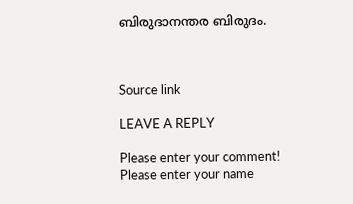ബിരുദാനന്തര ബിരുദം.



Source link

LEAVE A REPLY

Please enter your comment!
Please enter your name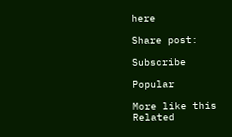here

Share post:

Subscribe

Popular

More like this
Related